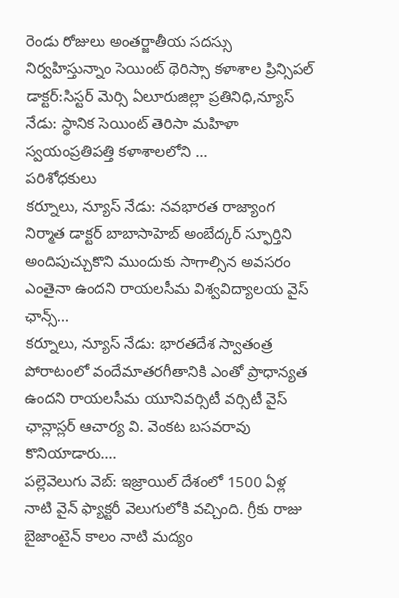రెండు రోజులు అంతర్జాతీయ సదస్సు నిర్వహిస్తున్నాం సెయింట్ థెరిస్సా కళాశాల ప్రిన్సిపల్ డాక్టర్:సిస్టర్ మెర్సి ఏలూరుజిల్లా ప్రతినిధి,న్యూస్ నేడు: స్థానిక సెయింట్ తెరిసా మహిళా స్వయంప్రతిపత్తి కళాశాలలోని ...
పరిశోధకులు
కర్నూలు, న్యూస్ నేడు: నవభారత రాజ్యాంగ నిర్మాత డాక్టర్ బాబాసాహెబ్ అంబేద్కర్ స్ఫూర్తిని అందిపుచ్చుకొని ముందుకు సాగాల్సిన అవసరం ఎంతైనా ఉందని రాయలసీమ విశ్వవిద్యాలయ వైస్ ఛాన్స్...
కర్నూలు, న్యూస్ నేడు: భారతదేశ స్వాతంత్ర పోరాటంలో వందేమాతరగీతానికి ఎంతో ప్రాధాన్యత ఉందని రాయలసీమ యూనివర్సిటీ వర్సిటీ వైస్ ఛాన్లాస్లర్ ఆచార్య వి. వెంకట బసవరావు కొనియాడారు....
పల్లెవెలుగు వెబ్: ఇజ్రాయిల్ దేశంలో 1500 ఏళ్ల నాటి వైన్ ఫ్యాక్టరీ వెలుగులోకి వచ్చింది. గ్రీకు రాజు బైజాంటైన్ కాలం నాటి మద్యం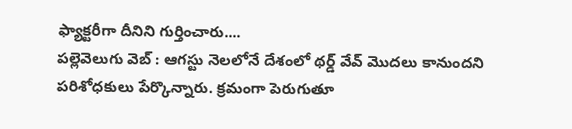ఫ్యాక్టరీగా దీనిని గుర్తించారు....
పల్లెవెలుగు వెబ్ : ఆగస్టు నెలలోనే దేశంలో థర్డ్ వేవ్ మొదలు కానుందని పరిశోధకులు పేర్కొన్నారు. క్రమంగా పెరుగుతూ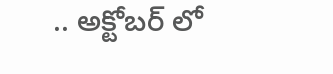.. అక్టోబర్ లో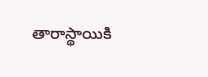తారాస్థాయికి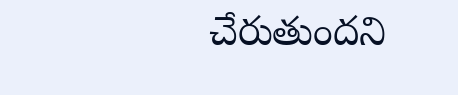చేరుతుందని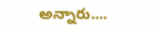అన్నారు....